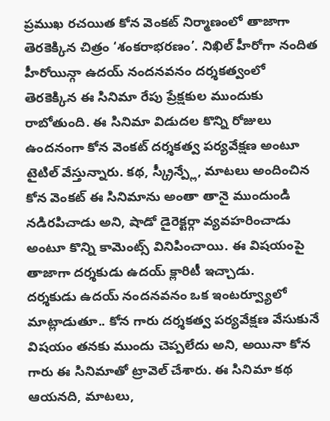ప్రముఖ రచయిత కోన వెంకట్ నిర్మాణంలో తాజాగా తెరకెక్కిన చిత్రం ‘శంకరాభరణం’. నిఖిల్ హీరోగా నందిత హీరోయిన్గా ఉదయ్ నందనవనం దర్శకత్వంలో తెరకెక్కిన ఈ సినిమా రేపు ప్రేక్షకుల ముందుకు రాబోతుంది. ఈ సినిమా విడుదల కొన్ని రోజులు ఉందనంగా కోన వెంకట్ దర్శకత్వ పర్యవేక్షణ అంటూ టైటిల్ వేస్తున్నారు. కథ, స్క్రీన్ప్లే, మాటలు అందించిన కోన వెంకట్ ఈ సినిమాను అంతా తానై ముందుండి నడిరపిచాడు అని, షాడో డైరెక్టర్గా వ్యవహరించాడు అంటూ కొన్ని కామెంట్స్ వినిపించాయి. ఈ విషయంపై తాజాగా దర్శకుడు ఉదయ్ క్లారిటీ ఇచ్చాడు.
దర్శకుడు ఉదయ్ నందనవనం ఒక ఇంటర్వ్యూలో మాట్లాడుతూ.. కోన గారు దర్శకత్వ పర్యవేక్షణ వేసుకునే విషయం తనకు ముందు చెప్పలేదు అని, అయినా కోన గారు ఈ సినిమాతో ట్రావెల్ చేశారు. ఈ సినిమా కథ ఆయనది, మాటలు,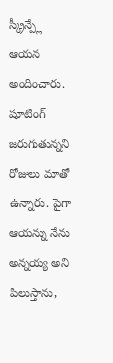స్క్రీన్ప్లే ఆయన అందించారు. షూటింగ్ జరుగుతున్నని రోజులు మాతో ఉన్నారు. పైగా ఆయన్ను నేను అన్నయ్య అని పిలుస్తాను,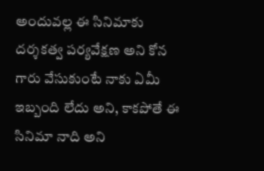అందువల్ల ఈ సినిమాకు దర్శకత్వ పర్యవేక్షణ అని కోన గారు వేసుకుంటే నాకు ఏమీ ఇబ్బంది లేదు అని, కాకపోతే ఈ సినిమా నాది అని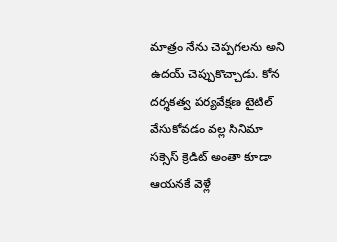మాత్రం నేను చెప్పగలను అని ఉదయ్ చెప్పుకొచ్చాడు. కోన దర్శకత్వ పర్యవేక్షణ టైటిల్ వేసుకోవడం వల్ల సినిమా సక్సెస్ క్రెడిట్ అంతా కూడా ఆయనకే వెళ్లే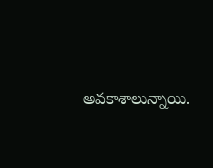అవకాశాలున్నాయి.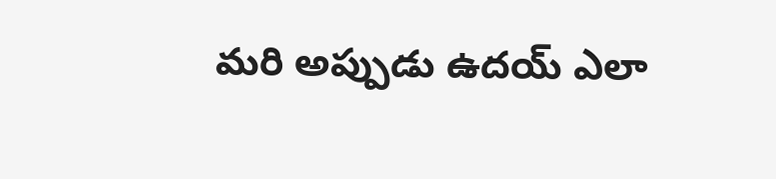మరి అప్పుడు ఉదయ్ ఎలా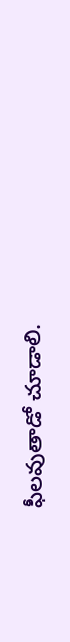ఫీలవుతాడో చూడాలి.